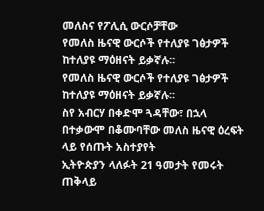መለስና የፖሊሲ ውርሶቻቸው
የመለስ ዜናዊ ውርሶች የተለያዩ ገፅታዎች ከተለያዩ ማዕዘናት ይቃኛሉ፡፡
የመለስ ዜናዊ ውርሶች የተለያዩ ገፅታዎች ከተለያዩ ማዕዘናት ይቃኛሉ፡፡
ስየ አብርሃ በቀድሞ ጓዳቸው፣ በኋላ በተቃውሞ በቆሙባቸው መለስ ዜናዊ ዕረፍት ላይ የሰጡት አስተያየት
ኢትዮጵያን ላለፉት 21 ዓመታት የመሩት ጠቅላይ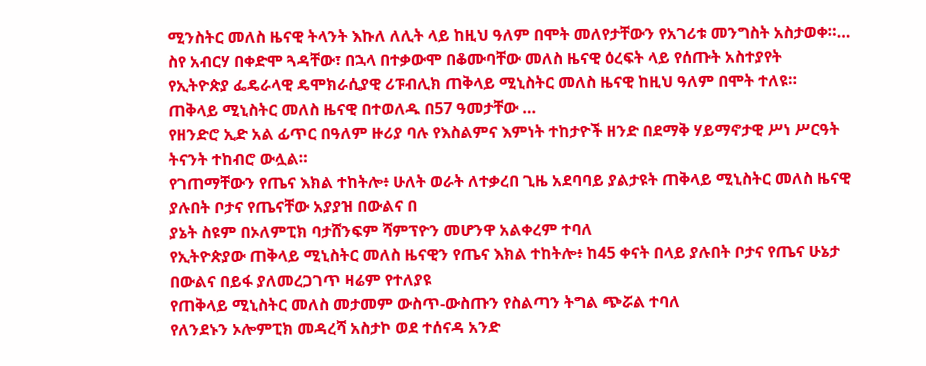ሚንስትር መለስ ዜናዊ ትላንት እኩለ ለሊት ላይ ከዚህ ዓለም በሞት መለየታቸውን የአገሪቱ መንግስት አስታወቀ።…
ስየ አብርሃ በቀድሞ ጓዳቸው፣ በኋላ በተቃውሞ በቆሙባቸው መለስ ዜናዊ ዕረፍት ላይ የሰጡት አስተያየት
የኢትዮጵያ ፌዴራላዊ ዴሞክራሲያዊ ሪፑብሊክ ጠቅላይ ሚኒስትር መለስ ዜናዊ ከዚህ ዓለም በሞት ተለዩ።
ጠቅላይ ሚኒስትር መለስ ዜናዊ በተወለዱ በ57 ዓመታቸው …
የዘንድሮ ኢድ አል ፊጥር በዓለም ዙሪያ ባሉ የእስልምና እምነት ተከታዮች ዘንድ በደማቅ ሃይማኖታዊ ሥነ ሥርዓት ትናንት ተከብሮ ውሏል።
የገጠማቸውን የጤና እክል ተከትሎ፥ ሁለት ወራት ለተቃረበ ጊዜ አደባባይ ያልታዩት ጠቅላይ ሚኒስትር መለስ ዜናዊ ያሉበት ቦታና የጤናቸው አያያዝ በውልና በ
ያኔት ስዩም በኦለምፒክ ባታሸንፍም ሻምፕዮን መሆንዋ አልቀረም ተባለ
የኢትዮጵያው ጠቅላይ ሚኒስትር መለስ ዜናዊን የጤና እክል ተከትሎ፥ ከ45 ቀናት በላይ ያሉበት ቦታና የጤና ሁኔታ በውልና በይፋ ያለመረጋገጥ ዛሬም የተለያዩ
የጠቅላይ ሚኒስትር መለስ መታመም ውስጥ-ውስጡን የስልጣን ትግል ጭሯል ተባለ
የለንደኑን ኦሎምፒክ መዳረሻ አስታኮ ወደ ተሰናዳ አንድ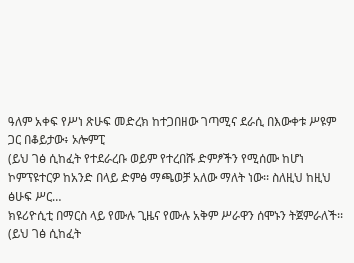ዓለም አቀፍ የሥነ ጽሁፍ መድረክ ከተጋበዘው ገጣሚና ደራሲ በእውቀቱ ሥዩም ጋር በቆይታው፥ ኦሎምፒ
(ይህ ገፅ ሲከፈት የተደራረቡ ወይም የተረበሹ ድምፆችን የሚሰሙ ከሆነ ኮምፕዩተርዎ ከአንድ በላይ ድምፅ ማጫወቻ አለው ማለት ነው፡፡ ስለዚህ ከዚህ ፅሁፍ ሥር…
ክዩሪዮሲቲ በማርስ ላይ የሙሉ ጊዜና የሙሉ አቅም ሥራዋን ሰሞኑን ትጀምራለች፡፡
(ይህ ገፅ ሲከፈት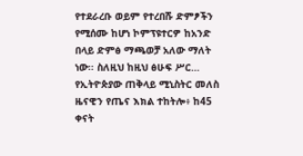የተደራረቡ ወይም የተረበሹ ድምፆችን የሚሰሙ ከሆነ ኮምፕዩተርዎ ከአንድ በላይ ድምፅ ማጫወቻ አለው ማለት ነው፡፡ ስለዚህ ከዚህ ፅሁፍ ሥር…
የኢትዮጵያው ጠቅላይ ሚኒስትር መለስ ዜናዊን የጤና እክል ተከትሎ፥ ከ45 ቀናት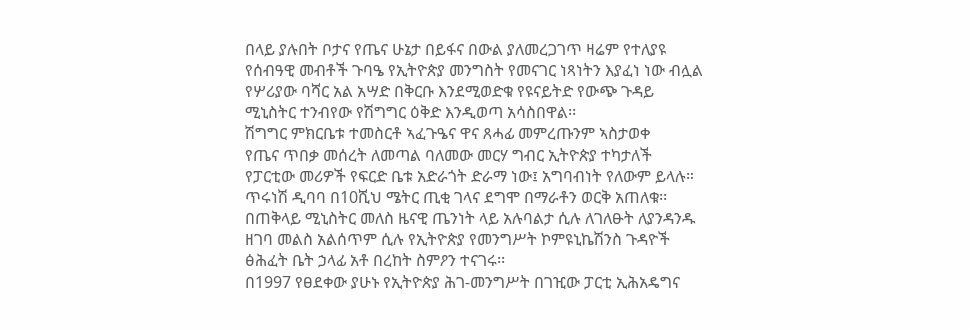በላይ ያሉበት ቦታና የጤና ሁኔታ በይፋና በውል ያለመረጋገጥ ዛሬም የተለያዩ
የሰብዓዊ መብቶች ጉባዔ የኢትዮጵያ መንግስት የመናገር ነጻነትን እያፈነ ነው ብሏል
የሦሪያው ባሻር አል አሣድ በቅርቡ እንደሚወድቁ የዩናይትድ የውጭ ጉዳይ ሚኒስትር ተንብየው የሽግግር ዕቅድ እንዲወጣ አሳስበዋል፡፡
ሽግግር ምክርቤቱ ተመስርቶ ኣፈጉዔና ዋና ጸሓፊ መምረጡንም ኣስታወቀ
የጤና ጥበቃ መሰረት ለመጣል ባለመው መርሃ ግብር ኢትዮጵያ ተካታለች
የፓርቲው መሪዎች የፍርድ ቤቱ አድራጎት ድራማ ነው፤ አግባብነት የለውም ይላሉ።
ጥሩነሽ ዲባባ በ10ሺህ ሜትር ጢቂ ገላና ደግሞ በማራቶን ወርቅ አጠለቁ፡፡
በጠቅላይ ሚኒስትር መለስ ዜናዊ ጤንነት ላይ አሉባልታ ሲሉ ለገለፁት ለያንዳንዱ ዘገባ መልስ አልሰጥም ሲሉ የኢትዮጵያ የመንግሥት ኮምዩኒኬሽንስ ጉዳዮች ፅሕፈት ቤት ኃላፊ አቶ በረከት ስምዖን ተናገሩ፡፡
በ1997 የፀደቀው ያሁኑ የኢትዮጵያ ሕገ-መንግሥት በገዢው ፓርቲ ኢሕአዴግና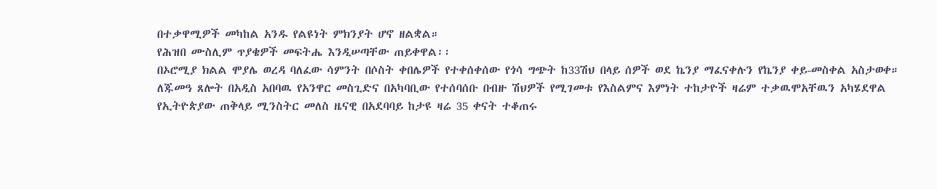በተቃዋሚዎች መካከል አንዱ የልዩነት ምክንያት ሆኖ ዘልቋል።
የሕዝበ ሙስሊም ጥያቄዎች መፍትሔ እንዲሠጣቸው ጠይቀዋል፡፡
በኦሮሚያ ክልል ሞያሌ ወረዳ ባለፈው ሳምንት በሶስት ቀበሌዎች የተቀሰቀሰው የጎሳ ግጭት ከ33ሽህ በላይ ሰዎች ወደ ኬንያ ማፈናቀሉን የኬንያ ቀይ-መስቀል አስታወቀ።
ለጁመዓ ጸሎት በአዲስ አበባዉ የአንዋር መስጊድና በአካባቢው የተሰባሰቡ በብዙ ሽህዎች የሚገመቱ የእስልምና እምነት ተከታዮች ዛሬም ተቃዉሞአቸዉን አካሄደዋል
የኢትዮጵያው ጠቅላይ ሚንስትር መለስ ዜናዊ በአደባባይ ከታዩ ዛሬ 35 ቀናት ተቆጠሩ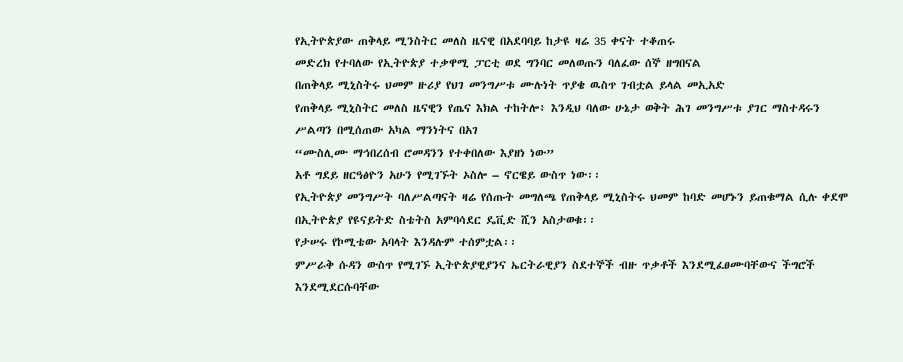የኢትዮጵያው ጠቅላይ ሚንስትር መለስ ዜናዊ በአደባባይ ከታዩ ዛሬ 35 ቀናት ተቆጠሩ
መድረክ የተባለው የኢትዮጵያ ተቃዋሚ ፓርቲ ወደ ግንባር መለወጡን ባለፈው ሰኞ ዘግበናል
በጠቅላይ ሚኒስትሩ ህመም ዙሪያ የህገ መንግሥቱ ሙሉነት ጥያቄ ዉስጥ ገብቷል ይላል መኢአድ
የጠቅላይ ሚኒስትር መለስ ዜናዊን የጤና እክል ተከትሎ፥ እንዲህ ባለው ሁኔታ ወቅት ሕገ መንግሥቱ ያገር ማስተዳሩን ሥልጣን በሚሰጠው አካል ማንነትና በአገ
“ሙስሊሙ ማኅበረሰብ ሮመዳንን የተቀበለው እያዘነ ነው”
አቶ ግደይ ዘርዓፅዮን አሁን የሚገኙት ኦስሎ – ኖርዌይ ውስጥ ነው፡፡
የኢትዮጵያ መንግሥት ባለሥልጣናት ዛሬ የሰጡት መግለጫ የጠቅላይ ሚኒስትሩ ህመም ከባድ መሆኑን ይጠቁማል ሲሉ ቀደሞ በኢትዮጵያ የዩናይትድ ስቴትስ አምባሳደር ዴቪድ ሺን አስታወቁ፡፡
የታሠሩ የኮሚቴው አባላት እንዳሉም ተሰምቷል፡፡
ምሥራቅ ሱዳን ውስጥ የሚገኙ ኢትዮጵያዊያንና ኤርትራዊያን ስደተኞች ብዙ ጥቃቶች እንደሚፈፀሙባቸውና ችግሮች እንደሚደርሱባቸው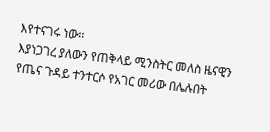እየተናገሩ ነው፡፡
እያነጋገረ ያለውን የጠቅላይ ሚንስትር መለስ ዜናዊን የጤና ጉዳይ ተንተርሶ የአገር መሪው በሌሉበት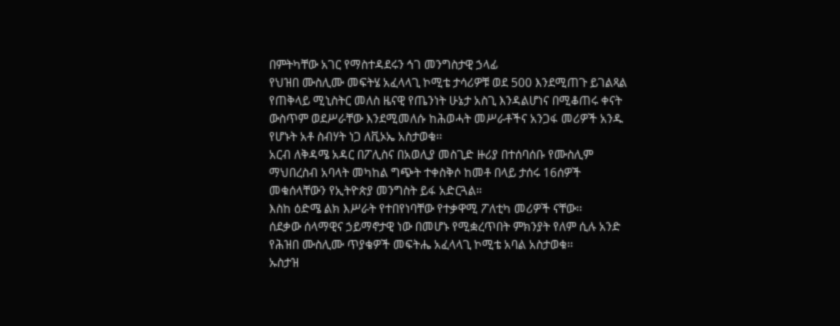በምትካቸው አገር የማስተዳደሩን ኅገ መንግስታዊ ኃላፊ
የህዝበ ሙስሊሙ መፍትሄ አፈላላጊ ኮሚቴ ታሳሪዎቹ ወደ 500 እንደሚጠጉ ይገልጻል
የጠቅላይ ሚኒስትር መለስ ዜናዊ የጤንነት ሁኔታ አስጊ እንዳልሆነና በሚቆጠሩ ቀናት ውስጥም ወደሥራቸው እንደሚመለሱ ከሕወሓት መሥራቶችና አንጋፋ መሪዎች አንዱ የሆኑት አቶ ስብሃት ነጋ ለቪኦኤ አስታወቁ፡፡
አርብ ለቅዳሜ አዳር በፖሊስና በአወሊያ መስጊድ ዙሪያ በተሰባሰቡ የሙስሊም ማህበረስብ አባላት መካከል ግጭት ተቀስቅሶ ከመቶ በላይ ታሰሩ 16ሰዎች መቁሰላቸውን የኢትዮጵያ መንግስት ይፋ አድርጓል።
እስከ ዕድሜ ልክ እሥራት የተበየነባቸው የተቃዋሚ ፖለቲካ መሪዎች ናቸው፡፡
ሰደቃው ሰላማዊና ኃይማኖታዊ ነው በመሆኑ የሚቋረጥበት ምክንያት የለም ሲሉ አንድ የሕዝበ ሙስሊሙ ጥያቄዎች መፍትሔ አፈላላጊ ኮሚቴ አባል አስታወቁ፡፡
ኡስታዝ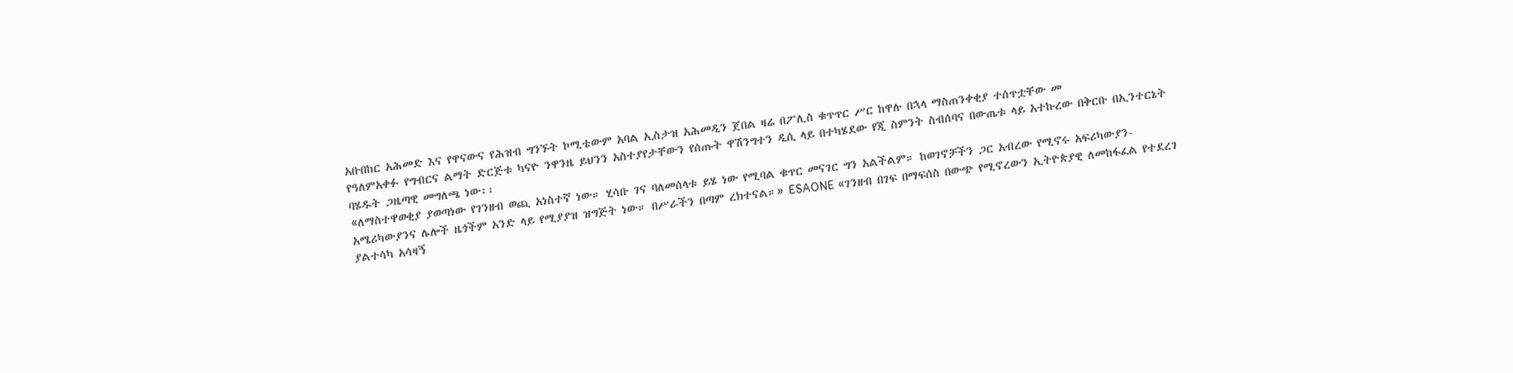አቡበከር አሕመድ እና የዋናውና የሕዝብ ግንኙት ኮሚቴውም አባል ኢስታዝ አሕመዲን ጀበል ዛሬ በፖሊስ ቁጥጥር ሥር ከዋሉ በኋላ ማስጠንቀቂያ ተሰጥቷቸው መ
የዓለምአቀፉ የግብርና ልማት ድርጅቱ ካናዮ ንዋንዜ ይህንን አስተያየታቸውን የሰጡት ዋሽንግተን ዲሲ ላይ በተካሄደው የጂ ስምንት ስብሰባና በውጤቱ ላይ አተኩረው በቅርቡ በኢንተርኔት ባሄዱት ጋዜጣዊ መግለጫ ነው፡፡
«ለማስተዋወቂያ ያወጣነው የገንዘብ ወጪ አነስተኛ ነው። ሂሳቡ ገና ባለመሰላቱ ይሄ ነው የሚባል ቁጥር መናገር ግን አልችልም። ከወገኖቻችን ጋር አብረው የሚኖሩ አፍሪካውያን-አሜሪካውያንና ሌሎች ዜጎችም አንድ ላይ የሚያያዝ ዝግጅት ነው። በሥራችን በጣም ረክተናል።» ESAONE «ገንዘብ በገፍ በማፍሰስ በውጭ የሚኖረውን ኢትዮጵያዊ ለመከፋፈል የተደረገ ያልተሳካ አሳዛኝ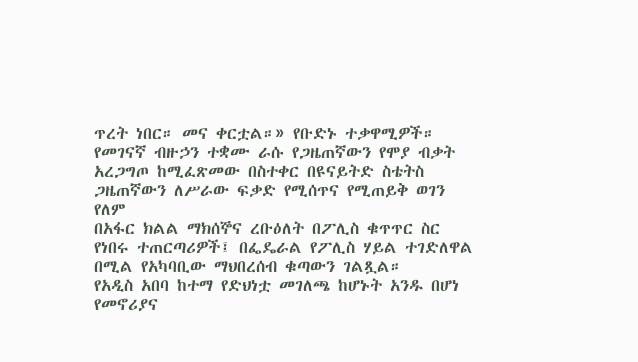ጥረት ነበር። መና ቀርቷል።» የቡድኑ ተቃዋሚዎች።
የመገናኛ ብዙኃን ተቋሙ ራሱ የጋዜጠኛውን የሞያ ብቃት አረጋግጦ ከሚፈጽመው በስተቀር በዩናይትድ ስቴትስ ጋዜጠኛውን ለሥራው ፍቃድ የሚሰጥና የሚጠይቅ ወገን የለም
በአፋር ክልል ማክሰኞና ረቡዕለት በፖሊስ ቁጥጥር ስር የነበሩ ተጠርጣሪዎች፤ በፌዴራል የፖሊስ ሃይል ተገድለዋል በሚል የአካባቢው ማህበረሰብ ቁጣውን ገልጿል።
የአዲስ አበባ ከተማ የድህነቷ መገለጫ ከሆኑት አንዱ በሆነ የመኖሪያና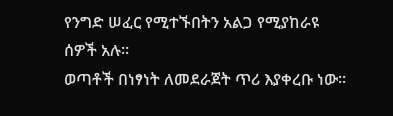የንግድ ሠፈር የሚተኙበትን አልጋ የሚያከራዩ ሰዎች አሉ፡፡
ወጣቶች በነፃነት ለመደራጀት ጥሪ እያቀረቡ ነው።